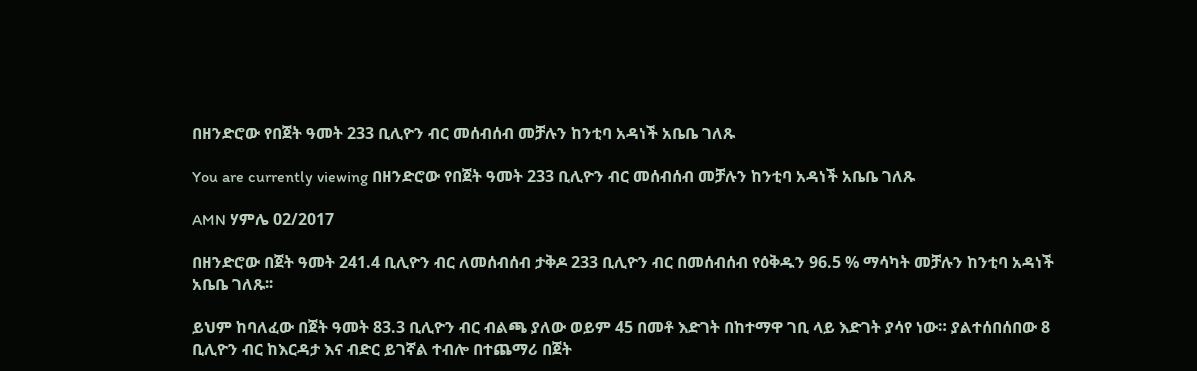በዘንድሮው የበጀት ዓመት 233 ቢሊዮን ብር መሰብሰብ መቻሉን ከንቲባ አዳነች አቤቤ ገለጹ

You are currently viewing በዘንድሮው የበጀት ዓመት 233 ቢሊዮን ብር መሰብሰብ መቻሉን ከንቲባ አዳነች አቤቤ ገለጹ

AMN ሃምሌ 02/2017

በዘንድሮው በጀት ዓመት 241.4 ቢሊዮን ብር ለመሰብሰብ ታቅዶ 233 ቢሊዮን ብር በመሰብሰብ የዕቅዱን 96.5 % ማሳካት መቻሉን ከንቲባ አዳነች አቤቤ ገለጹ፡፡

ይህም ከባለፈው በጀት ዓመት 83.3 ቢሊዮን ብር ብልጫ ያለው ወይም 45 በመቶ እድገት በከተማዋ ገቢ ላይ እድገት ያሳየ ነው። ያልተሰበሰበው 8 ቢሊዮን ብር ከእርዳታ እና ብድር ይገኛል ተብሎ በተጨማሪ በጀት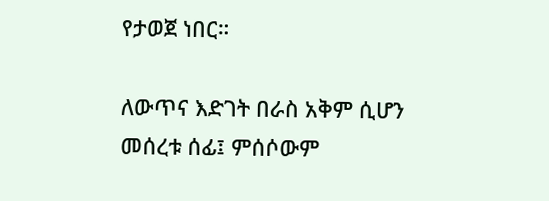የታወጀ ነበር።

ለውጥና እድገት በራስ አቅም ሲሆን መሰረቱ ሰፊ፤ ምሰሶውም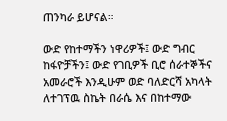ጠንካራ ይሆናል።

ውድ የከተማችን ነዋሪዎች፤ ውድ ግብር ከፋዮቻችን፤ ውድ የገቢዎች ቢሮ ሰራተኞችና አመራሮች እንዲሁም ወድ ባለድርሻ አካላት ለተገፕዉ ስኬት በራሴ እና በከተማው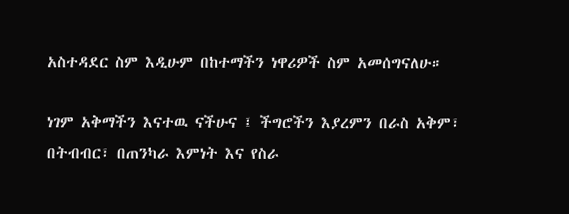አስተዳደር ስም እዲሁም በከተማችን ነዋሪዎች ስም አመሰግናለሁ።

ነገም አቅማችን እናተዉ ናችሁና ፤ ችግሮችን እያረምን በራስ አቅም፣ በትብብር፣ በጠንካራ እምነት እና የስራ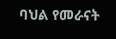ባህል የመራናት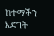ከተማችን እድገት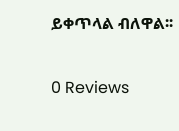ይቀጥላል ብለዋል፡፡

0 Reviews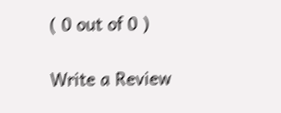( 0 out of 0 )

Write a Review